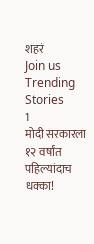शहरं
Join us
Trending Stories
1
मोदी सरकारला १२ वर्षांत पहिल्यांदाच धक्का!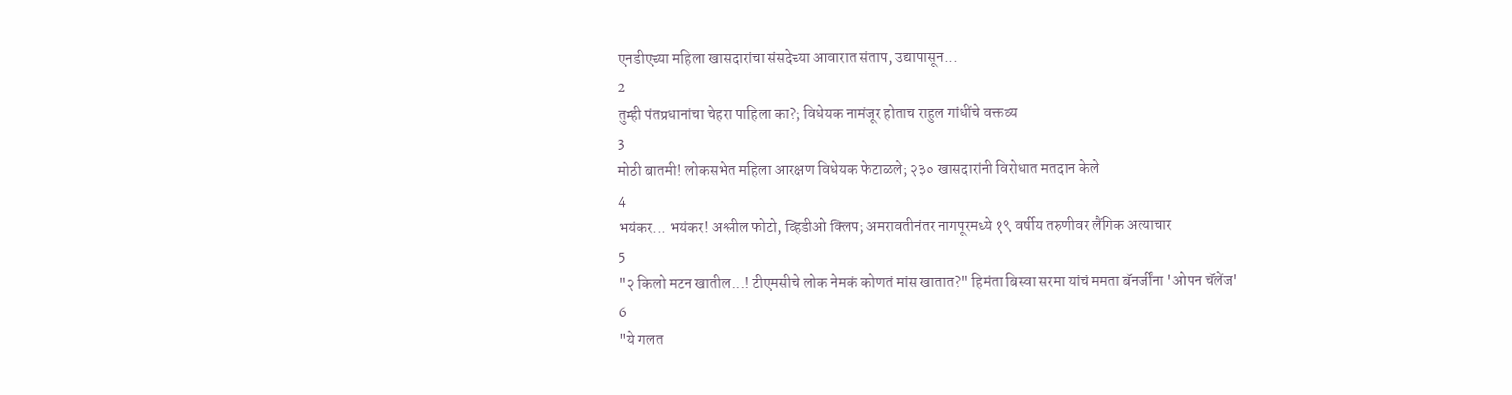एनडीएच्या महिला खासदारांचा संसदेच्या आवारात संताप, उद्यापासून...
2
तुम्ही पंतप्रधानांचा चेहरा पाहिला का?; विधेयक नामंजूर होताच राहुल गांधींचे वक्तव्य
3
मोठी बातमी! लोकसभेत महिला आरक्षण विधेयक फेटाळले; २३० खासदारांनी विरोधात मतदान केले
4
भयंकर... भयंकर! अश्लील फोटो, व्हिडीओ क्लिप; अमरावतीनंतर नागपूरमध्ये १९ वर्षीय तरुणीवर लैंगिक अत्याचार
5
"२ किलो मटन खातील...! टीएमसीचे लोक नेमकं कोणतं मांस खातात?" हिमंता बिस्वा सरमा यांचं ममता बॅनर्जींना 'ओपन चॅलेंज'
6
"ये गलत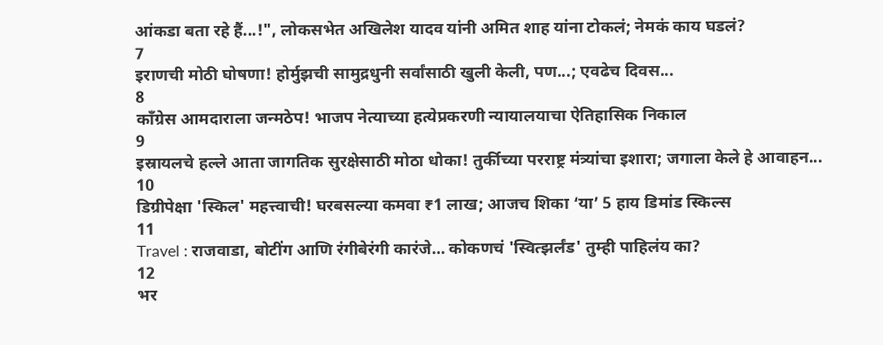आंकडा बता रहे हैं...!", लोकसभेत अखिलेश यादव यांनी अमित शाह यांना टोकलं; नेमकं काय घडलं?
7
इराणची मोठी घोषणा! होर्मुझची सामुद्रधुनी सर्वांसाठी खुली केली, पण...; एवढेच दिवस...
8
काँग्रेस आमदाराला जन्मठेप! भाजप नेत्याच्या हत्येप्रकरणी न्यायालयाचा ऐतिहासिक निकाल
9
इस्रायलचे हल्ले आता जागतिक सुरक्षेसाठी मोठा धोका! तुर्कीच्या परराष्ट्र मंत्र्यांचा इशारा; जगाला केले हे आवाहन...
10
डिग्रीपेक्षा 'स्किल' महत्त्वाची! घरबसल्या कमवा ₹1 लाख; आजच शिका ‘या’ 5 हाय डिमांड स्किल्स
11
Travel : राजवाडा, बोटींग आणि रंगीबेरंगी कारंजे… कोकणचं 'स्वित्झर्लंड' तुम्ही पाहिलंय का?
12
भर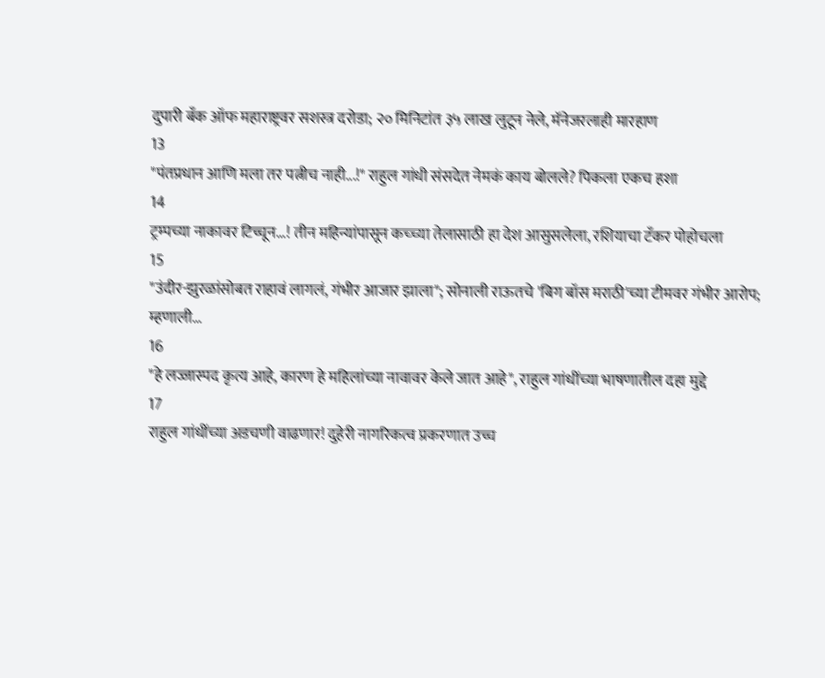दुपारी बँक ऑफ महाराष्ट्रवर सशस्त्र दरोडा; २० मिनिटांत ३५ लाख लुटून नेले, मॅनेजरलाही मारहाण
13
"पंतप्रधान आणि मला तर पत्नीच नाही...!" राहुल गांधी संसदेत नेमकं काय बोलले? पिकला एकच हशा
14
ट्रम्पच्या नाकावर टिच्चून...! तीन महिन्यांपासून कच्च्या तेलासाठी हा देश आसुसलेला, रशियाचा टँकर पोहोचला
15
"उंदीर-झुरळांसोबत राहावं लागलं, गंभीर आजार झाला"; सोनाली राऊतचे 'बिग बॉस मराठी'च्या टीमवर गंभीर आरोप; म्हणाली...
16
"हे लज्जास्पद कृत्य आहे, कारण हे महिलांच्या नावावर केले जात आहे", राहुल गांधींच्या भाषणातील दहा मुद्दे
17
राहुल गांधींच्या अडचणी वाढणार! दुहेरी नागरिकत्व प्रकरणात उच्च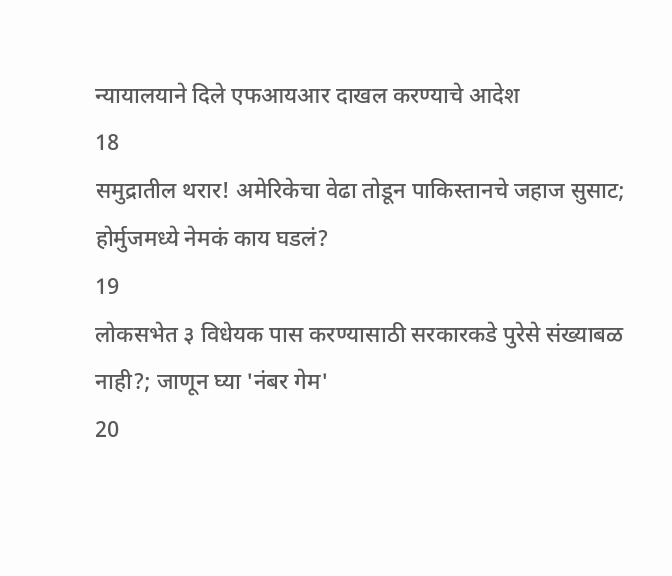न्यायालयाने दिले एफआयआर दाखल करण्याचे आदेश
18
समुद्रातील थरार! अमेरिकेचा वेढा तोडून पाकिस्तानचे जहाज सुसाट; होर्मुजमध्ये नेमकं काय घडलं?
19
लोकसभेत ३ विधेयक पास करण्यासाठी सरकारकडे पुरेसे संख्याबळ नाही?; जाणून घ्या 'नंबर गेम'
20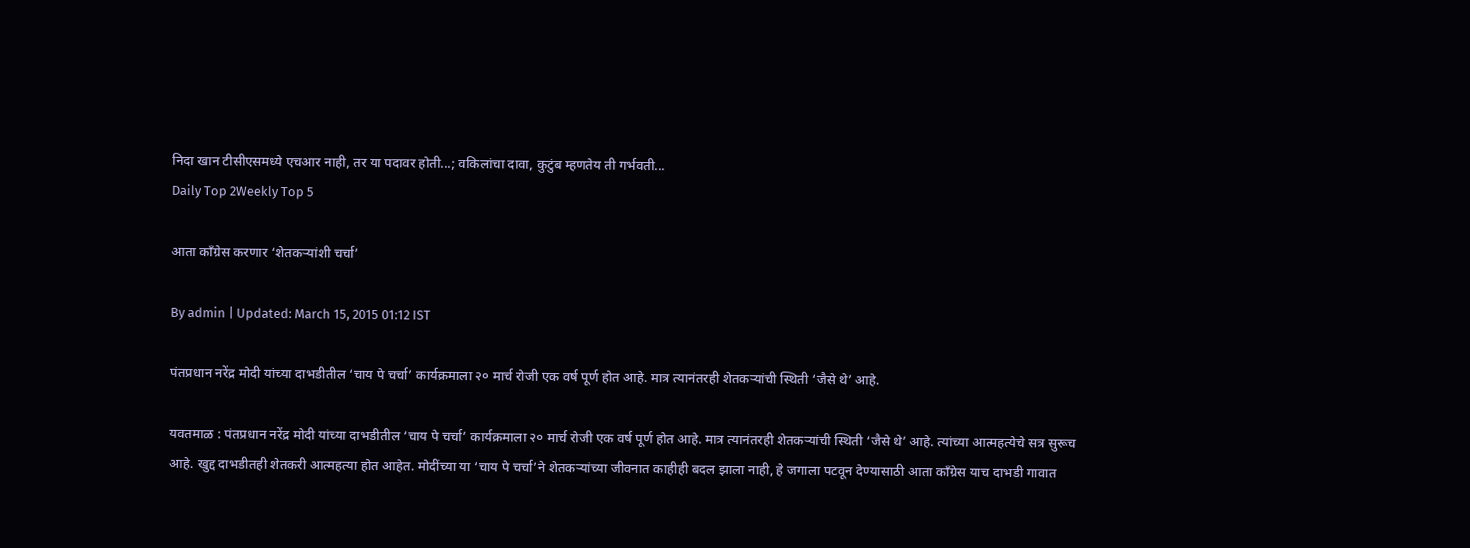निदा खान टीसीएसमध्ये एचआर नाही, तर या पदावर होती...; वकिलांचा दावा, कुटुंब म्हणतेय ती गर्भवती...
Daily Top 2Weekly Top 5

आता काँग्रेस करणार ‘शेतकऱ्यांशी चर्चा’

By admin | Updated: March 15, 2015 01:12 IST

पंतप्रधान नरेंद्र मोदी यांच्या दाभडीतील ‘चाय पे चर्चा’ कार्यक्रमाला २० मार्च रोजी एक वर्ष पूर्ण होत आहे. मात्र त्यानंतरही शेतकऱ्यांची स्थिती ‘जैसे थे’ आहे.

यवतमाळ : पंतप्रधान नरेंद्र मोदी यांच्या दाभडीतील ‘चाय पे चर्चा’ कार्यक्रमाला २० मार्च रोजी एक वर्ष पूर्ण होत आहे. मात्र त्यानंतरही शेतकऱ्यांची स्थिती ‘जैसे थे’ आहे. त्यांच्या आत्महत्येचे सत्र सुरूच आहे. खुद्द दाभडीतही शेतकरी आत्महत्या होत आहेत. मोदींच्या या ‘चाय पे चर्चा’ने शेतकऱ्यांच्या जीवनात काहीही बदल झाला नाही, हे जगाला पटवून देण्यासाठी आता काँग्रेस याच दाभडी गावात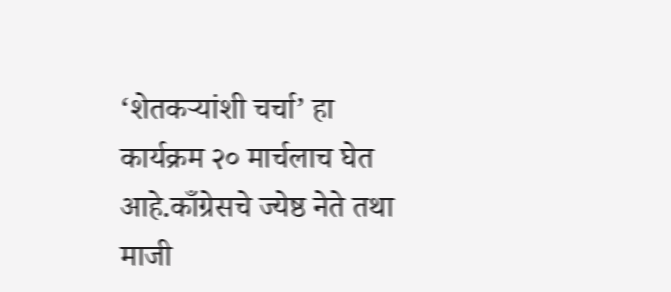‘शेतकऱ्यांशी चर्चा’ हा कार्यक्रम २० मार्चलाच घेत आहे.काँग्रेसचे ज्येष्ठ नेते तथा माजी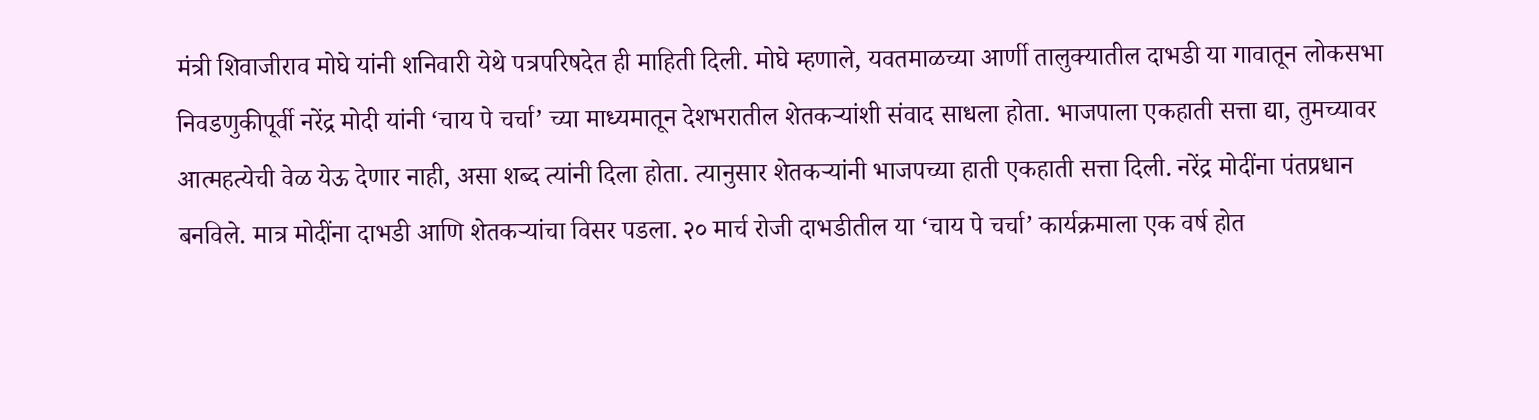मंत्री शिवाजीराव मोघे यांनी शनिवारी येथे पत्रपरिषदेत ही माहिती दिली. मोघे म्हणाले, यवतमाळच्या आर्णी तालुक्यातील दाभडी या गावातून लोकसभा निवडणुकीपूर्वी नरेंद्र मोदी यांनी ‘चाय पे चर्चा’ च्या माध्यमातून देशभरातील शेतकऱ्यांशी संवाद साधला होता. भाजपाला एकहाती सत्ता द्या, तुमच्यावर आत्महत्येची वेळ येऊ देणार नाही, असा शब्द त्यांनी दिला होता. त्यानुसार शेतकऱ्यांनी भाजपच्या हाती एकहाती सत्ता दिली. नरेंद्र मोदींना पंतप्रधान बनविले. मात्र मोदींना दाभडी आणि शेतकऱ्यांचा विसर पडला. २० मार्च रोजी दाभडीतील या ‘चाय पे चर्चा’ कार्यक्रमाला एक वर्ष होत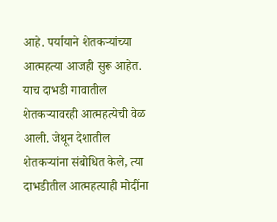आहे. पर्यायाने शेतकऱ्यांच्या आत्महत्या आजही सुरू आहेत. याच दाभडी गावातील शेतकऱ्यावरही आत्महत्येची वेळ आली. जेथून देशातील शेतकऱ्यांना संबोधित केले, त्या दाभडीतील आत्महत्याही मोदींना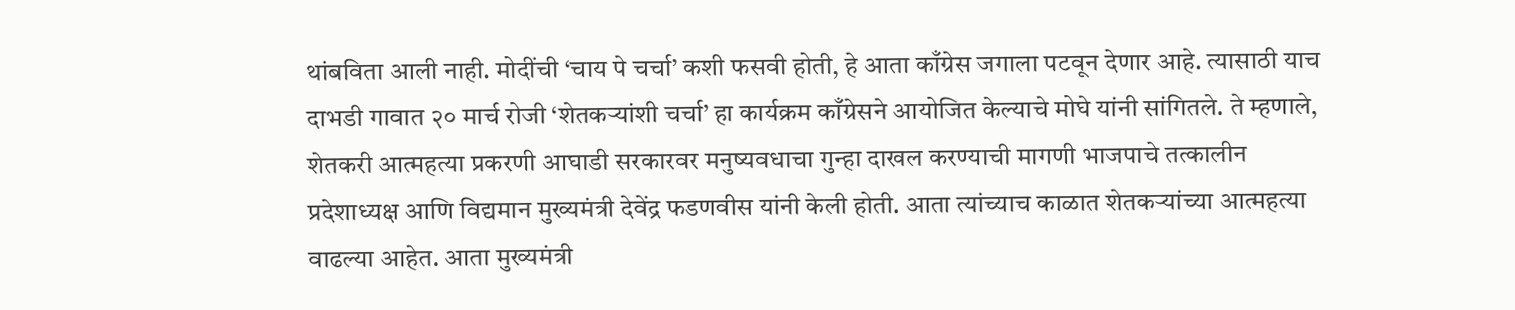थांबविता आली नाही. मोदींची ‘चाय पे चर्चा’ कशी फसवी होती, हे आता काँग्रेस जगाला पटवून देणार आहे. त्यासाठी याच दाभडी गावात २० मार्च रोजी ‘शेतकऱ्यांशी चर्चा’ हा कार्यक्रम काँग्रेसने आयोजित केल्याचे मोघे यांनी सांगितले. ते म्हणाले, शेतकरी आत्महत्या प्रकरणी आघाडी सरकारवर मनुष्यवधाचा गुन्हा दाखल करण्याची मागणी भाजपाचे तत्कालीन प्रदेशाध्यक्ष आणि विद्यमान मुख्यमंत्री देवेंद्र फडणवीस यांनी केली होती. आता त्यांच्याच काळात शेतकऱ्यांच्या आत्महत्या वाढल्या आहेत. आता मुख्यमंत्री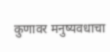कुणावर मनुष्यवधाचा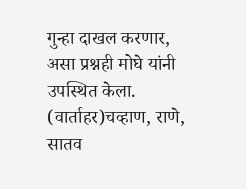गुन्हा दाखल करणार, असा प्रश्नही मोघे यांनी उपस्थित केला. (वार्ताहर)चव्हाण, राणे, सातव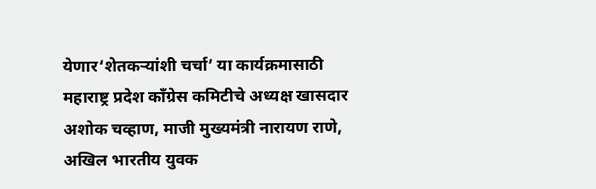येणार‘शेतकऱ्यांशी चर्चा’ या कार्यक्रमासाठी महाराष्ट्र प्रदेश काँग्रेस कमिटीचे अध्यक्ष खासदार अशोक चव्हाण, माजी मुख्यमंत्री नारायण राणे, अखिल भारतीय युवक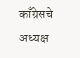काँग्रेसचे अध्यक्ष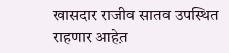खासदार राजीव सातव उपस्थित राहणार आहेत़